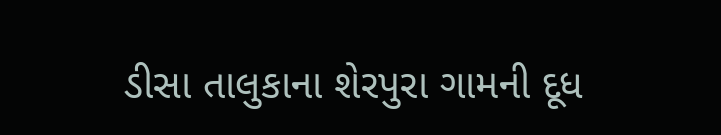ડીસા તાલુકાના શેરપુરા ગામની દૂધ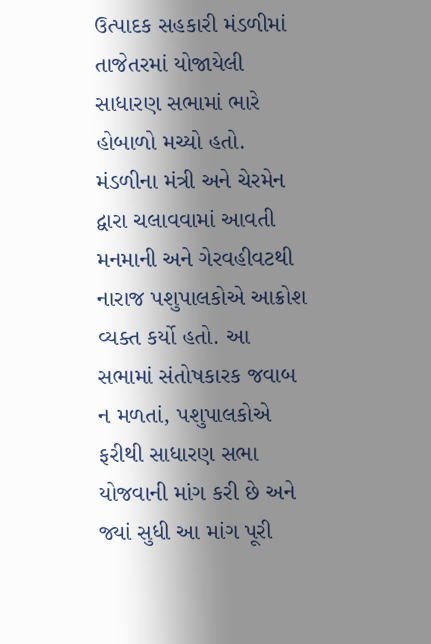ઉત્પાદક સહકારી મંડળીમાં તાજેતરમાં યોજાયેલી સાધારણ સભામાં ભારે હોબાળો મચ્યો હતો. મંડળીના મંત્રી અને ચેરમેન દ્વારા ચલાવવામાં આવતી મનમાની અને ગેરવહીવટથી નારાજ પશુપાલકોએ આક્રોશ વ્યક્ત કર્યો હતો. આ સભામાં સંતોષકારક જવાબ ન મળતાં, પશુપાલકોએ ફરીથી સાધારણ સભા યોજવાની માંગ કરી છે અને જ્યાં સુધી આ માંગ પૂરી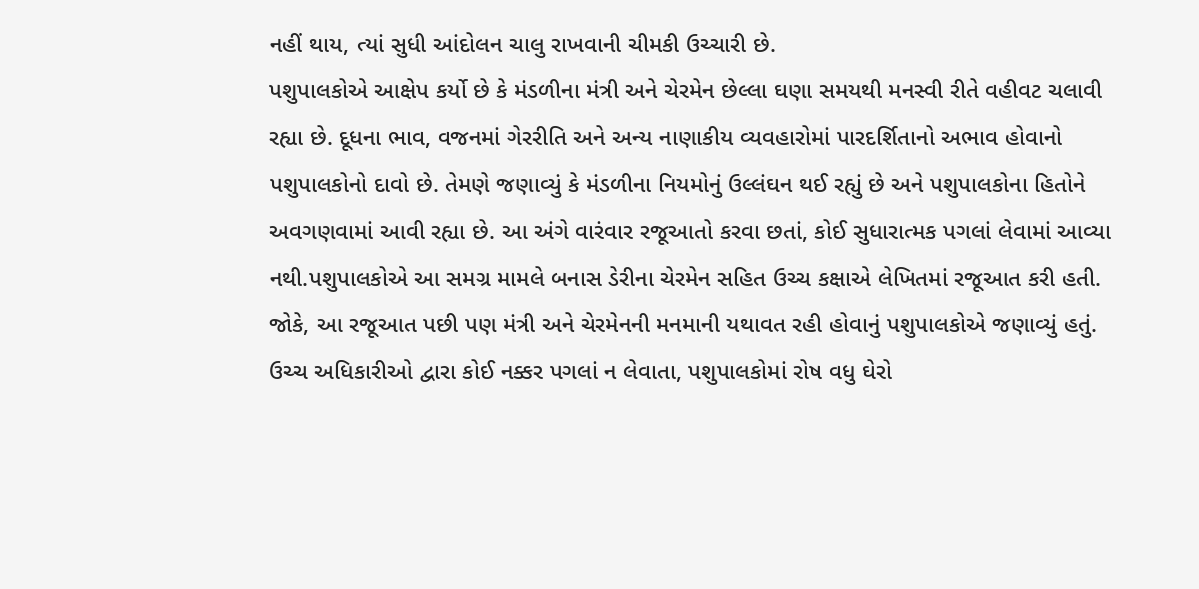નહીં થાય, ત્યાં સુધી આંદોલન ચાલુ રાખવાની ચીમકી ઉચ્ચારી છે.
પશુપાલકોએ આક્ષેપ કર્યો છે કે મંડળીના મંત્રી અને ચેરમેન છેલ્લા ઘણા સમયથી મનસ્વી રીતે વહીવટ ચલાવી રહ્યા છે. દૂધના ભાવ, વજનમાં ગેરરીતિ અને અન્ય નાણાકીય વ્યવહારોમાં પારદર્શિતાનો અભાવ હોવાનો પશુપાલકોનો દાવો છે. તેમણે જણાવ્યું કે મંડળીના નિયમોનું ઉલ્લંઘન થઈ રહ્યું છે અને પશુપાલકોના હિતોને અવગણવામાં આવી રહ્યા છે. આ અંગે વારંવાર રજૂઆતો કરવા છતાં, કોઈ સુધારાત્મક પગલાં લેવામાં આવ્યા નથી.પશુપાલકોએ આ સમગ્ર મામલે બનાસ ડેરીના ચેરમેન સહિત ઉચ્ચ કક્ષાએ લેખિતમાં રજૂઆત કરી હતી. જોકે, આ રજૂઆત પછી પણ મંત્રી અને ચેરમેનની મનમાની યથાવત રહી હોવાનું પશુપાલકોએ જણાવ્યું હતું. ઉચ્ચ અધિકારીઓ દ્વારા કોઈ નક્કર પગલાં ન લેવાતા, પશુપાલકોમાં રોષ વધુ ઘેરો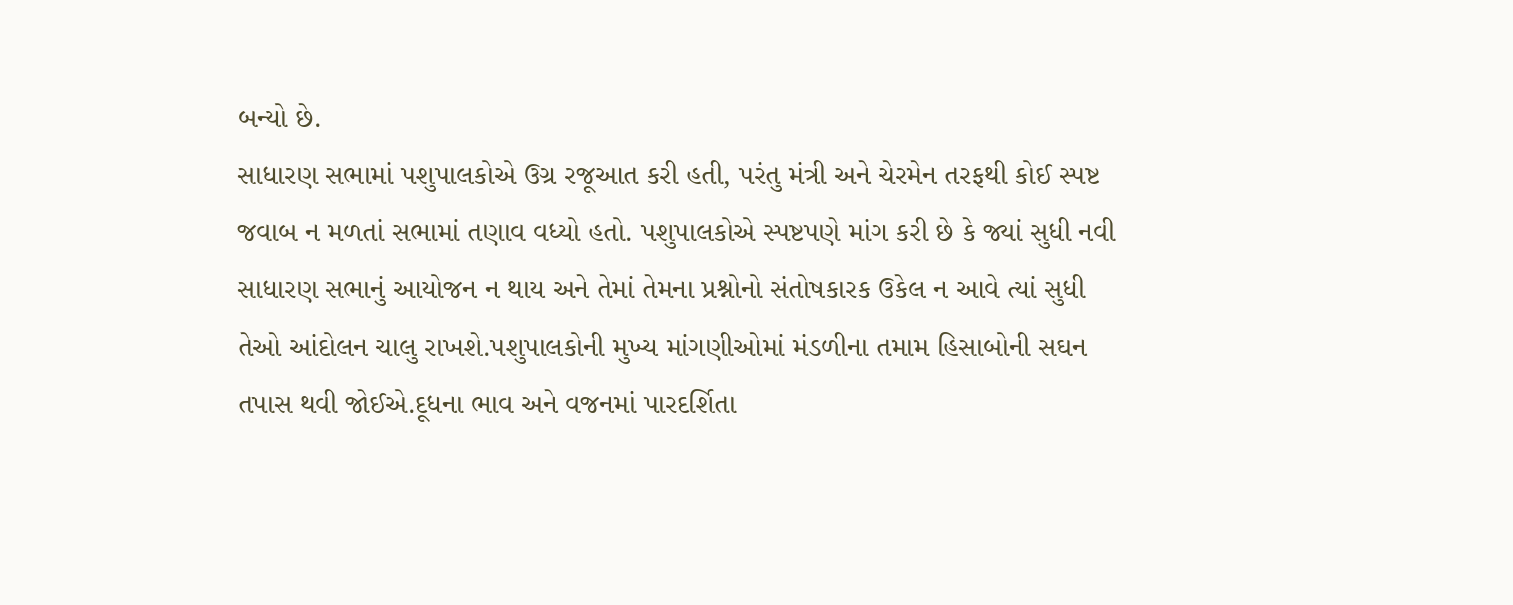બન્યો છે.
સાધારણ સભામાં પશુપાલકોએ ઉગ્ર રજૂઆત કરી હતી, પરંતુ મંત્રી અને ચેરમેન તરફથી કોઈ સ્પષ્ટ જવાબ ન મળતાં સભામાં તણાવ વધ્યો હતો. પશુપાલકોએ સ્પષ્ટપણે માંગ કરી છે કે જ્યાં સુધી નવી સાધારણ સભાનું આયોજન ન થાય અને તેમાં તેમના પ્રશ્નોનો સંતોષકારક ઉકેલ ન આવે ત્યાં સુધી તેઓ આંદોલન ચાલુ રાખશે.પશુપાલકોની મુખ્ય માંગણીઓમાં મંડળીના તમામ હિસાબોની સઘન તપાસ થવી જોઈએ.દૂધના ભાવ અને વજનમાં પારદર્શિતા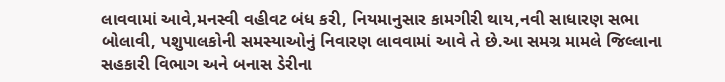લાવવામાં આવે,મનસ્વી વહીવટ બંધ કરી, નિયમાનુસાર કામગીરી થાય,નવી સાધારણ સભા બોલાવી, પશુપાલકોની સમસ્યાઓનું નિવારણ લાવવામાં આવે તે છે.આ સમગ્ર મામલે જિલ્લાના સહકારી વિભાગ અને બનાસ ડેરીના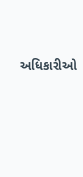અધિકારીઓ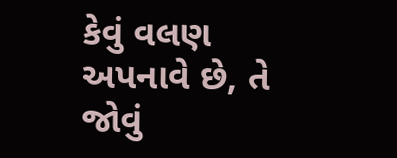કેવું વલણ અપનાવે છે, તે જોવું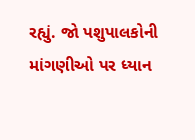રહ્યું. જો પશુપાલકોની માંગણીઓ પર ધ્યાન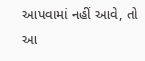આપવામાં નહીં આવે, તો આ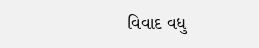વિવાદ વધુ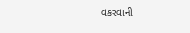વકરવાની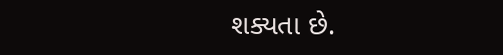શક્યતા છે.